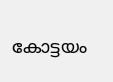കോട്ടയം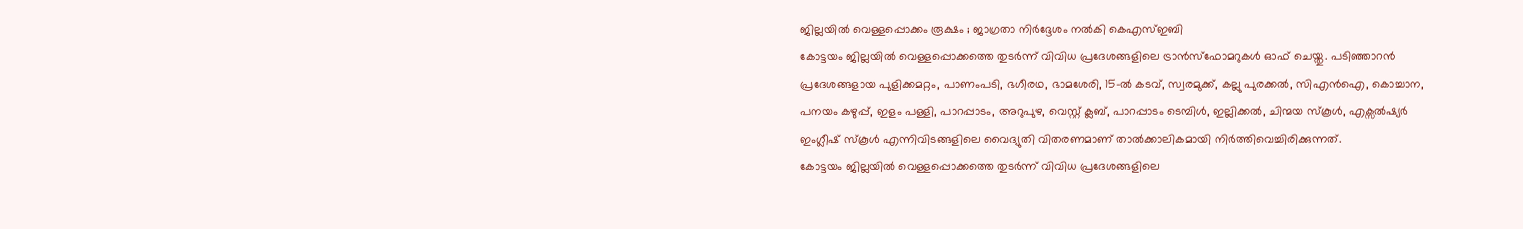ജില്ലയിൽ വെള്ളപ്പൊക്കം രൂക്ഷം ; ജാഗ്രതാ നിർദ്ദേശം നൽകി കെഎസ്ഇബി
കോട്ടയം ജില്ലയിൽ വെള്ളപ്പൊക്കത്തെ തുടർന്ന് വിവിധ പ്രദേശങ്ങളിലെ ട്രാൻസ്ഫോമറുകൾ ഓഫ് ചെയ്തു. പടിഞ്ഞാറൻ പ്രദേശങ്ങളായ പുളിക്കമറ്റം, പാണംപടി, ഭഗീരഥ, ഭാമശേരി, 15–ൽ കടവ്, സ്വരമുക്ക്, കല്ലു പുരക്കൽ, സിഎൻഐ, കൊച്ചാന, പനയം കഴുപ്പ്, ഇളം പള്ളി, പാറപ്പാടം, അറുപുഴ, വെസ്റ്റ് ക്ലബ്, പാറപ്പാടം ടെമ്പിൾ, ഇല്ലിക്കൽ, ചിന്മയ സ്കൂൾ, എക്സൽഷ്യർ ഇംഗ്ലീഷ് സ്കൂൾ എന്നിവിടങ്ങളിലെ വൈദ്യുതി വിതരണമാണ് താൽക്കാലികമായി നിർത്തിവെച്ചിരിക്കുന്നത്.
കോട്ടയം ജില്ലയിൽ വെള്ളപ്പൊക്കത്തെ തുടർന്ന് വിവിധ പ്രദേശങ്ങളിലെ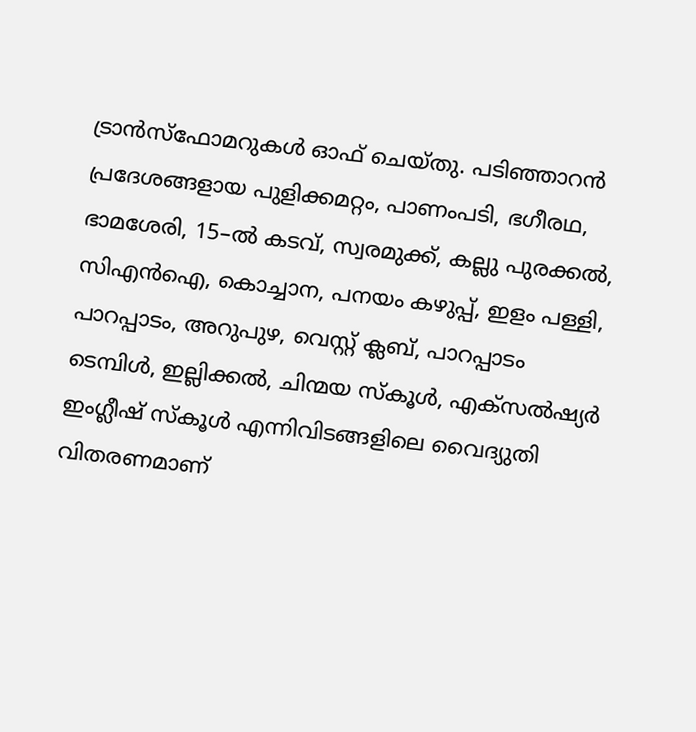ട്രാൻസ്ഫോമറുകൾ ഓഫ് ചെയ്തു. പടിഞ്ഞാറൻ പ്രദേശങ്ങളായ പുളിക്കമറ്റം, പാണംപടി, ഭഗീരഥ, ഭാമശേരി, 15–ൽ കടവ്, സ്വരമുക്ക്, കല്ലു പുരക്കൽ, സിഎൻഐ, കൊച്ചാന, പനയം കഴുപ്പ്, ഇളം പള്ളി, പാറപ്പാടം, അറുപുഴ, വെസ്റ്റ് ക്ലബ്, പാറപ്പാടം ടെമ്പിൾ, ഇല്ലിക്കൽ, ചിന്മയ സ്കൂൾ, എക്സൽഷ്യർ ഇംഗ്ലീഷ് സ്കൂൾ എന്നിവിടങ്ങളിലെ വൈദ്യുതി വിതരണമാണ്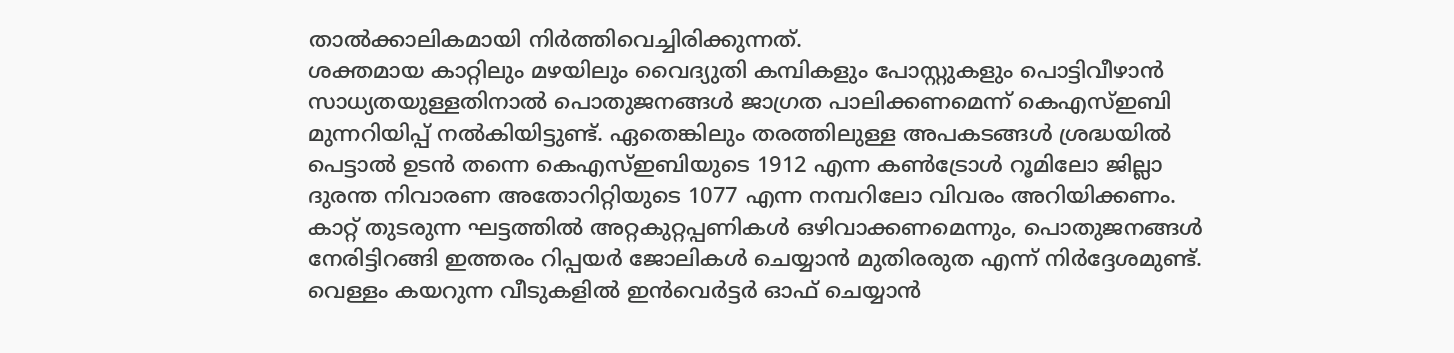താൽക്കാലികമായി നിർത്തിവെച്ചിരിക്കുന്നത്.
ശക്തമായ കാറ്റിലും മഴയിലും വൈദ്യുതി കമ്പികളും പോസ്റ്റുകളും പൊട്ടിവീഴാൻ സാധ്യതയുള്ളതിനാൽ പൊതുജനങ്ങൾ ജാഗ്രത പാലിക്കണമെന്ന് കെഎസ്ഇബി മുന്നറിയിപ്പ് നൽകിയിട്ടുണ്ട്. ഏതെങ്കിലും തരത്തിലുള്ള അപകടങ്ങൾ ശ്രദ്ധയിൽ പെട്ടാൽ ഉടൻ തന്നെ കെഎസ്ഇബിയുടെ 1912 എന്ന കൺട്രോൾ റൂമിലോ ജില്ലാ ദുരന്ത നിവാരണ അതോറിറ്റിയുടെ 1077 എന്ന നമ്പറിലോ വിവരം അറിയിക്കണം. കാറ്റ് തുടരുന്ന ഘട്ടത്തിൽ അറ്റകുറ്റപ്പണികൾ ഒഴിവാക്കണമെന്നും, പൊതുജനങ്ങൾ നേരിട്ടിറങ്ങി ഇത്തരം റിപ്പയർ ജോലികൾ ചെയ്യാൻ മുതിരരുത എന്ന് നിർദ്ദേശമുണ്ട്.
വെള്ളം കയറുന്ന വീടുകളിൽ ഇൻവെർട്ടർ ഓഫ് ചെയ്യാൻ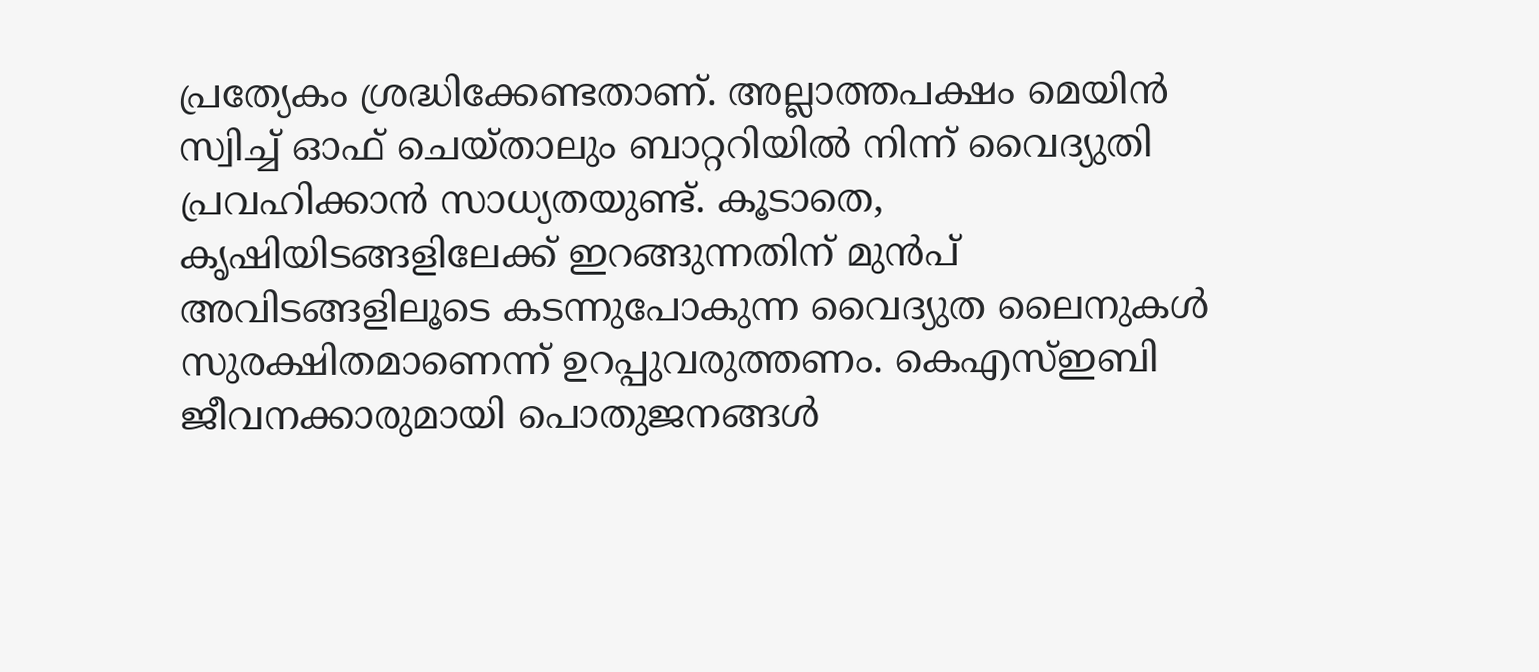പ്രത്യേകം ശ്രദ്ധിക്കേണ്ടതാണ്. അല്ലാത്തപക്ഷം മെയിൻ സ്വിച്ച് ഓഫ് ചെയ്താലും ബാറ്ററിയിൽ നിന്ന് വൈദ്യുതി പ്രവഹിക്കാൻ സാധ്യതയുണ്ട്. കൂടാതെ, കൃഷിയിടങ്ങളിലേക്ക് ഇറങ്ങുന്നതിന് മുൻപ് അവിടങ്ങളിലൂടെ കടന്നുപോകുന്ന വൈദ്യുത ലൈനുകൾ സുരക്ഷിതമാണെന്ന് ഉറപ്പുവരുത്തണം. കെഎസ്ഇബി ജീവനക്കാരുമായി പൊതുജനങ്ങൾ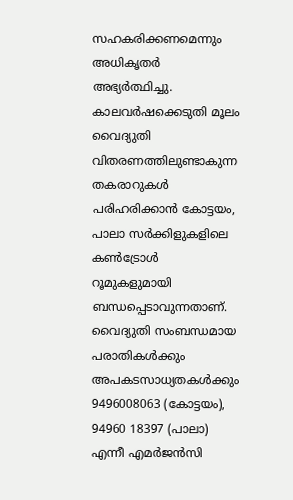സഹകരിക്കണമെന്നും അധികൃതർ അഭ്യർത്ഥിച്ചു.
കാലവർഷക്കെടുതി മൂലം വൈദ്യുതി വിതരണത്തിലുണ്ടാകുന്ന തകരാറുകൾ പരിഹരിക്കാൻ കോട്ടയം, പാലാ സർക്കിളുകളിലെ കൺട്രോൾ റൂമുകളുമായി ബന്ധപ്പെടാവുന്നതാണ്. വൈദ്യുതി സംബന്ധമായ പരാതികൾക്കും അപകടസാധ്യതകൾക്കും 9496008063 (കോട്ടയം), 94960 18397 (പാലാ) എന്നീ എമർജൻസി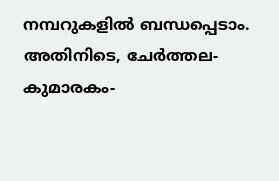നമ്പറുകളിൽ ബന്ധപ്പെടാം. അതിനിടെ, ചേർത്തല-കുമാരകം-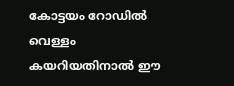കോട്ടയം റോഡിൽ വെള്ളം കയറിയതിനാൽ ഈ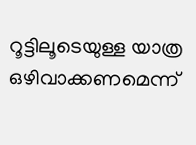റൂട്ടിലൂടെയുള്ള യാത്ര ഒഴിവാക്കണമെന്ന്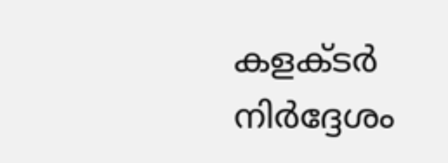കളക്ടർ നിർദ്ദേശം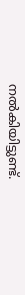നൽകിയിട്ടുണ്ട്.